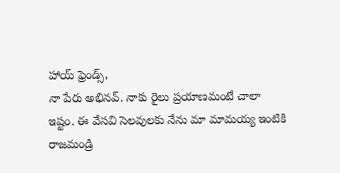హాయ్ ఫ్రెండ్స్,
నా పేరు అభినవ్. నాకు రైలు ప్రయాణమంటే చాలా ఇష్టం. ఈ వేసవి సెలవులకు నేను మా మామయ్య ఇంటికి రాజమండ్రి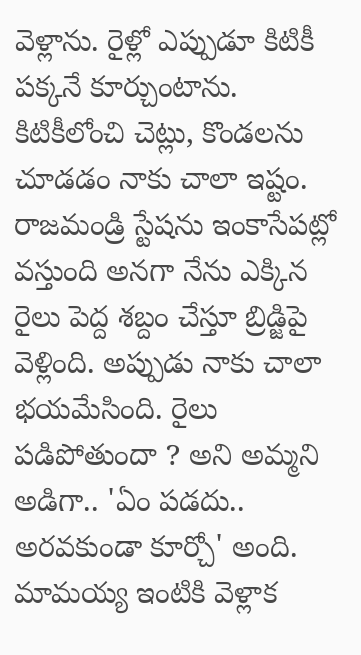వెళ్లాను. రైళ్లో ఎప్పుడూ కిటికీ పక్కనే కూర్చుంటాను. కిటికీలోంచి చెట్లు, కొండలను చూడడం నాకు చాలా ఇష్టం. రాజమండ్రి స్టేషను ఇంకాసేపట్లో వస్తుంది అనగా నేను ఎక్కిన రైలు పెద్ద శబ్దం చేస్తూ బ్రిడ్జిపై వెళ్లింది. అప్పుడు నాకు చాలా భయమేసింది. రైలు పడిపోతుందా ? అని అమ్మని అడిగా.. 'ఏం పడదు.. అరవకుండా కూర్చో' అంది. మామయ్య ఇంటికి వెళ్లాక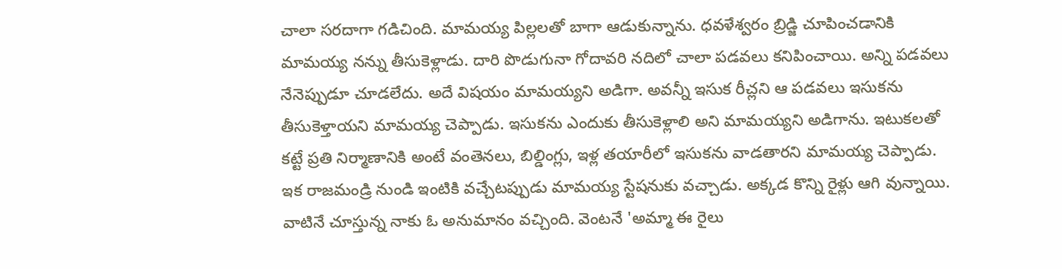చాలా సరదాగా గడిచింది. మామయ్య పిల్లలతో బాగా ఆడుకున్నాను. ధవళేశ్వరం బ్రిడ్జి చూపించడానికి మామయ్య నన్ను తీసుకెళ్లాడు. దారి పొడుగునా గోదావరి నదిలో చాలా పడవలు కనిపించాయి. అన్ని పడవలు నేనెప్పుడూ చూడలేదు. అదే విషయం మామయ్యని అడిగా. అవన్నీ ఇసుక రీచ్లని ఆ పడవలు ఇసుకను తీసుకెళ్తాయని మామయ్య చెప్పాడు. ఇసుకను ఎందుకు తీసుకెళ్లాలి అని మామయ్యని అడిగాను. ఇటుకలతో కట్టే ప్రతి నిర్మాణానికి అంటే వంతెనలు, బిల్డింగ్లు, ఇళ్ల తయారీలో ఇసుకను వాడతారని మామయ్య చెప్పాడు. ఇక రాజమండ్రి నుండి ఇంటికి వచ్చేటప్పుడు మామయ్య స్టేషనుకు వచ్చాడు. అక్కడ కొన్ని రైళ్లు ఆగి వున్నాయి. వాటినే చూస్తున్న నాకు ఓ అనుమానం వచ్చింది. వెంటనే 'అమ్మా ఈ రైలు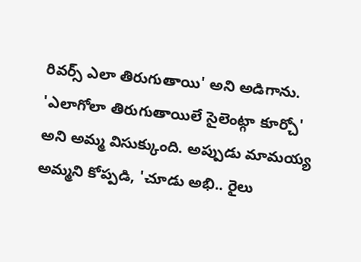రివర్స్ ఎలా తిరుగుతాయి' అని అడిగాను. 'ఎలాగోలా తిరుగుతాయిలే సైలెంట్గా కూర్చో' అని అమ్మ విసుక్కుంది. అప్పుడు మామయ్య అమ్మని కోప్పడి, 'చూడు అభి.. రైలు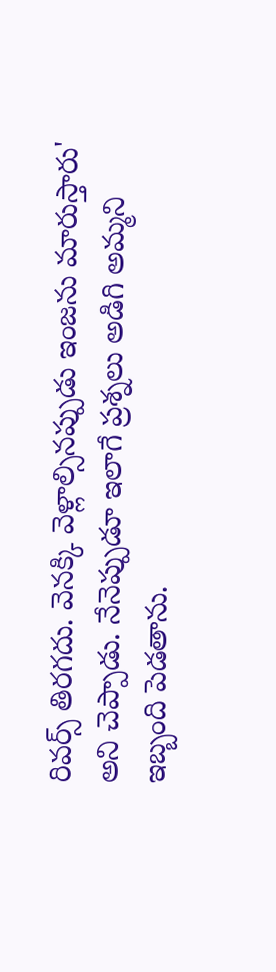రివర్స్ తిరగదు. వెనక్కి వెళ్లాల్సినప్పుడు ఇంజను మారుస్తారు' అని చెప్పాడు. నేనెప్పుడూ ఇలాగే ప్రశ్నలు అడిగి అమ్మని ఇబ్బంది పెడతాను.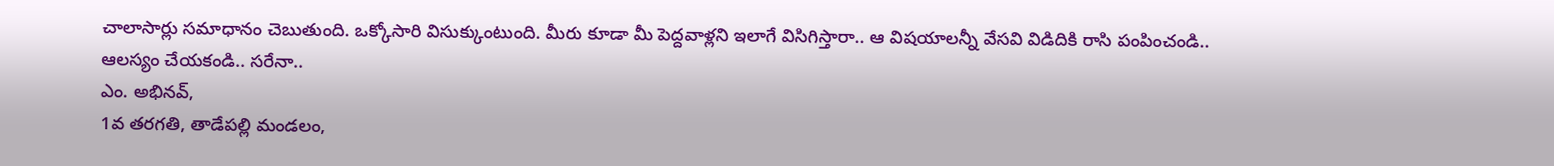చాలాసార్లు సమాధానం చెబుతుంది. ఒక్కోసారి విసుక్కుంటుంది. మీరు కూడా మీ పెద్దవాళ్లని ఇలాగే విసిగిస్తారా.. ఆ విషయాలన్నీ వేసవి విడిదికి రాసి పంపించండి.. ఆలస్యం చేయకండి.. సరేనా..
ఎం. అభినవ్,
1వ తరగతి, తాడేపల్లి మండలం,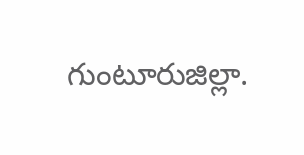గుంటూరుజిల్లా.